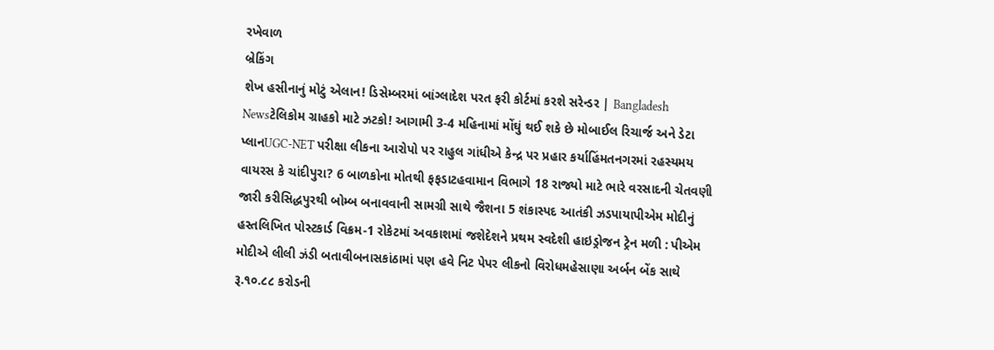રખેવાળ
બ્રેકિંગ
શેખ હસીનાનું મોટું એલાન! ડિસેમ્બરમાં બાંગ્લાદેશ પરત ફરી કોર્ટમાં કરશે સરેન્ડર | Bangladesh Newsટેલિકોમ ગ્રાહકો માટે ઝટકો! આગામી 3-4 મહિનામાં મોંઘું થઈ શકે છે મોબાઈલ રિચાર્જ અને ડેટા પ્લાનUGC-NET પરીક્ષા લીકના આરોપો પર રાહુલ ગાંધીએ કેન્દ્ર પર પ્રહાર કર્યાહિંમતનગરમાં રહસ્યમય વાયરસ કે ચાંદીપુરા? 6 બાળકોના મોતથી ફફડાટહવામાન વિભાગે 18 રાજ્યો માટે ભારે વરસાદની ચેતવણી જારી કરીસિદ્ધપુરથી બોમ્બ બનાવવાની સામગ્રી સાથે જૈશના 5 શંકાસ્પદ આતંકી ઝડપાયાપીએમ મોદીનું હસ્તલિખિત પોસ્ટકાર્ડ વિક્રમ-1 રોકેટમાં અવકાશમાં જશેદેશને પ્રથમ સ્વદેશી હાઇડ્રોજન ટ્રેન મળી : પીએમ મોદીએ લીલી ઝંડી બતાવીબનાસકાંઠામાં પણ હવે નિટ પેપર લીકનો વિરોધમહેસાણા અર્બન બેંક સાથે રૂ.૧૦.૮૮ કરોડની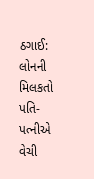ઠગાઈ: લોનની મિલકતો પતિ-પત્નીએ વેચી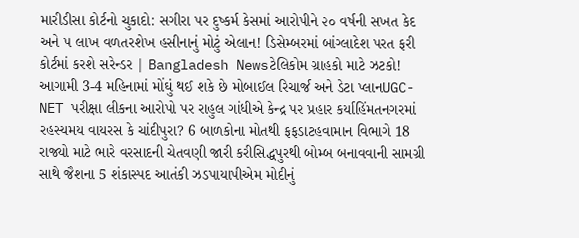મારીડીસા કોર્ટનો ચુકાદો: સગીરા પર દુષ્કર્મ કેસમાં આરોપીને ૨૦ વર્ષની સખત કેદ અને ૫ લાખ વળતરશેખ હસીનાનું મોટું એલાન! ડિસેમ્બરમાં બાંગ્લાદેશ પરત ફરી કોર્ટમાં કરશે સરેન્ડર | Bangladesh Newsટેલિકોમ ગ્રાહકો માટે ઝટકો! આગામી 3-4 મહિનામાં મોંઘું થઈ શકે છે મોબાઈલ રિચાર્જ અને ડેટા પ્લાનUGC-NET પરીક્ષા લીકના આરોપો પર રાહુલ ગાંધીએ કેન્દ્ર પર પ્રહાર કર્યાહિંમતનગરમાં રહસ્યમય વાયરસ કે ચાંદીપુરા? 6 બાળકોના મોતથી ફફડાટહવામાન વિભાગે 18 રાજ્યો માટે ભારે વરસાદની ચેતવણી જારી કરીસિદ્ધપુરથી બોમ્બ બનાવવાની સામગ્રી સાથે જૈશના 5 શંકાસ્પદ આતંકી ઝડપાયાપીએમ મોદીનું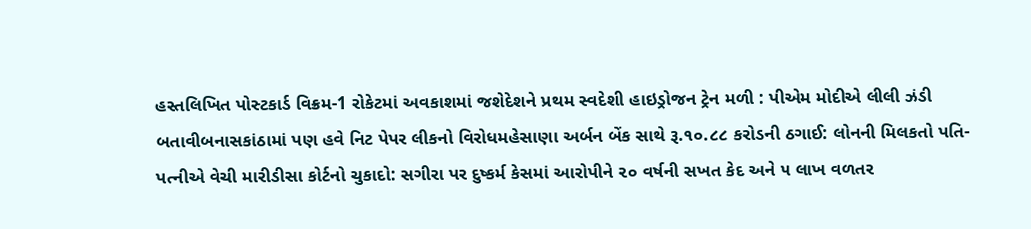હસ્તલિખિત પોસ્ટકાર્ડ વિક્રમ-1 રોકેટમાં અવકાશમાં જશેદેશને પ્રથમ સ્વદેશી હાઇડ્રોજન ટ્રેન મળી : પીએમ મોદીએ લીલી ઝંડી બતાવીબનાસકાંઠામાં પણ હવે નિટ પેપર લીકનો વિરોધમહેસાણા અર્બન બેંક સાથે રૂ.૧૦.૮૮ કરોડની ઠગાઈ: લોનની મિલકતો પતિ-પત્નીએ વેચી મારીડીસા કોર્ટનો ચુકાદો: સગીરા પર દુષ્કર્મ કેસમાં આરોપીને ૨૦ વર્ષની સખત કેદ અને ૫ લાખ વળતર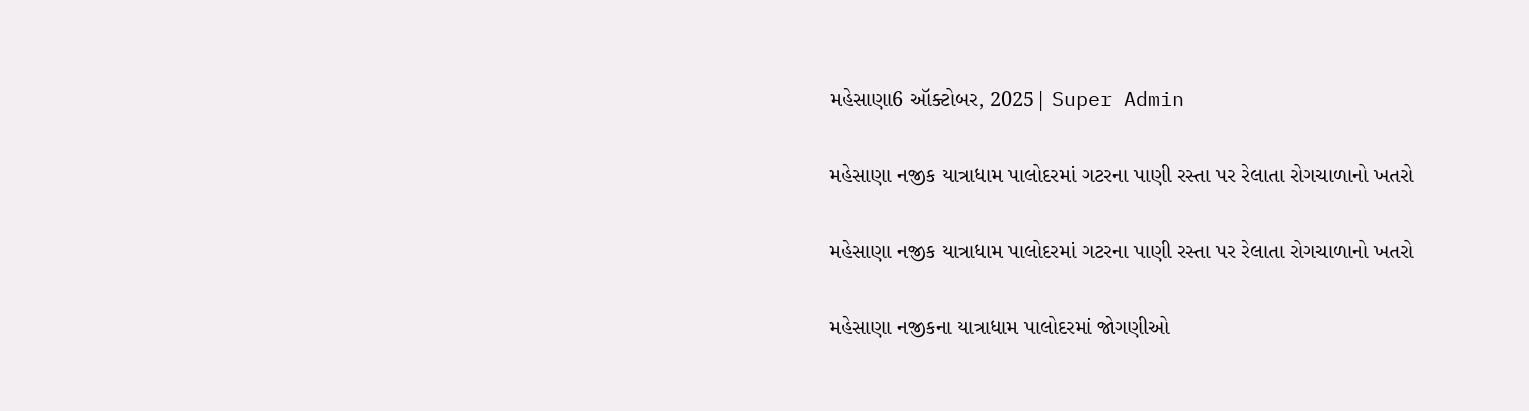મહેસાણા6 ઑક્ટોબર, 2025| Super Admin

મહેસાણા નજીક યાત્રાધામ પાલોદરમાં ગટરના પાણી રસ્તા પર રેલાતા રોગચાળાનો ખતરો

મહેસાણા નજીક યાત્રાધામ પાલોદરમાં ગટરના પાણી રસ્તા પર રેલાતા રોગચાળાનો ખતરો

મહેસાણા નજીકના યાત્રાધામ પાલોદરમાં જોગણીઓ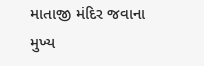માતાજી મંદિર જવાના મુખ્ય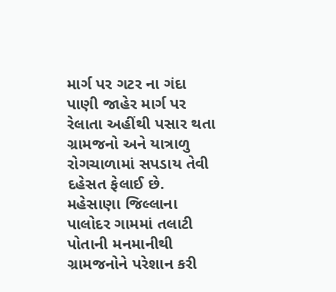માર્ગ પર ગટર ના ગંદા પાણી જાહેર માર્ગ પર રેલાતા અહીંથી પસાર થતા ગ્રામજનો અને યાત્રાળુ રોગચાળામાં સપડાય તેવી દહેસત ફેલાઈ છે. મહેસાણા જિલ્લાના પાલોદર ગામમાં તલાટી પોતાની મનમાનીથી ગ્રામજનોને પરેશાન કરી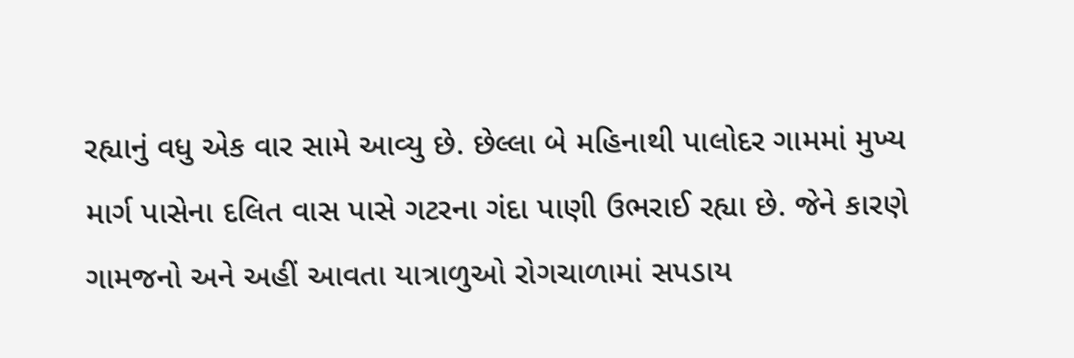રહ્યાનું વધુ એક વાર સામે આવ્યુ છે. છેલ્લા બે મહિનાથી પાલોદર ગામમાં મુખ્ય માર્ગ પાસેના દલિત વાસ પાસે ગટરના ગંદા પાણી ઉભરાઈ રહ્યા છે. જેને કારણે ગામજનો અને અહીં આવતા યાત્રાળુઓ રોગચાળામાં સપડાય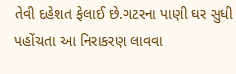તેવી દહેશત ફેલાઈ છે.ગટરના પાણી ઘર સુધી પહોંચતા આ નિરાકરણ લાવવા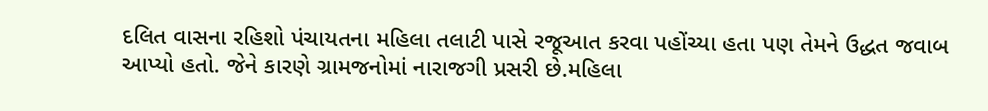દલિત વાસના રહિશો પંચાયતના મહિલા તલાટી પાસે રજૂઆત કરવા પહોંચ્યા હતા પણ તેમને ઉદ્ધત જવાબ આપ્યો હતો. જેને કારણે ગ્રામજનોમાં નારાજગી પ્રસરી છે.મહિલા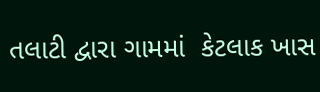તલાટી દ્વારા ગામમાં  કેટલાક ખાસ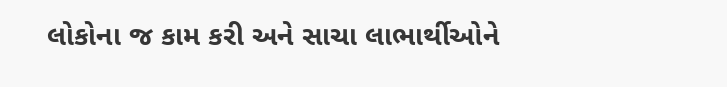લોકોના જ કામ કરી અને સાચા લાભાર્થીઓને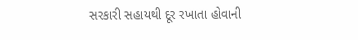સરકારી સહાયથી દૂર રખાતા હોવાની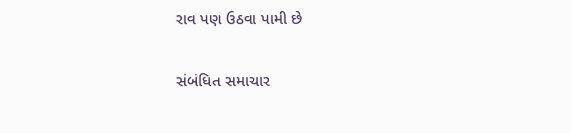રાવ પણ ઉઠવા પામી છે

સંબંધિત સમાચાર